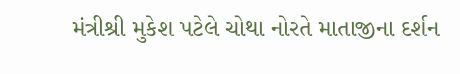મંત્રીશ્રી મુકેશ પટેલે ચોથા નોરતે માતાજીના દર્શન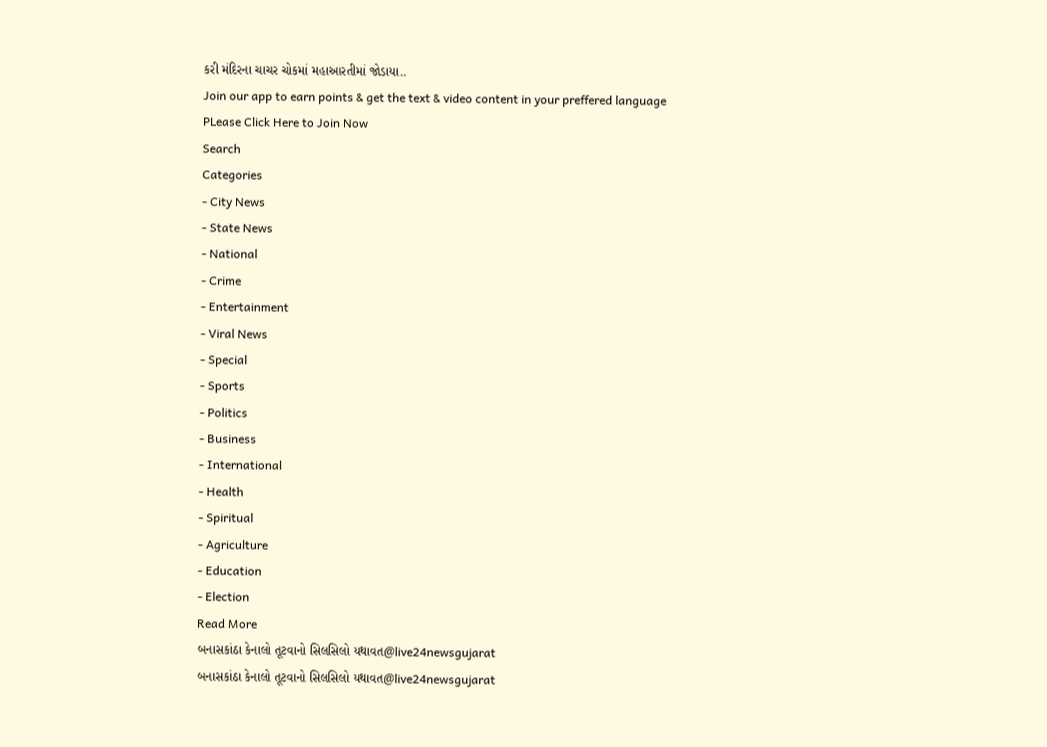કરી મંદિરના ચાચર ચોકમાં મહાઆરતીમાં જોડાયા..
Join our app to earn points & get the text & video content in your preffered language
PLease Click Here to Join Now
Search
Categories
- City News
- State News
- National
- Crime
- Entertainment
- Viral News
- Special
- Sports
- Politics
- Business
- International
- Health
- Spiritual
- Agriculture
- Education
- Election
Read More
બનાસકાંઠા કેનાલો તૂટવાનો સિલસિલો યથાવત@live24newsgujarat
બનાસકાંઠા કેનાલો તૂટવાનો સિલસિલો યથાવત@live24newsgujarat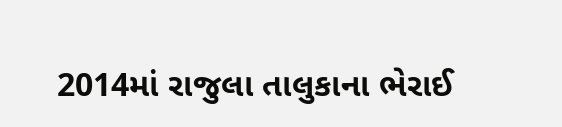2014માં રાજુલા તાલુકાના ભેરાઈ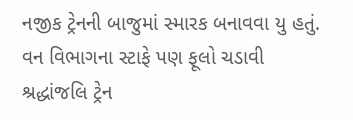નજીક ટ્રેનની બાજુમાં સ્મારક બનાવવા યુ હતું. વન વિભાગના સ્ટાફે પણ ફૂલો ચડાવી શ્રદ્ધાંજલિ ટ્રેન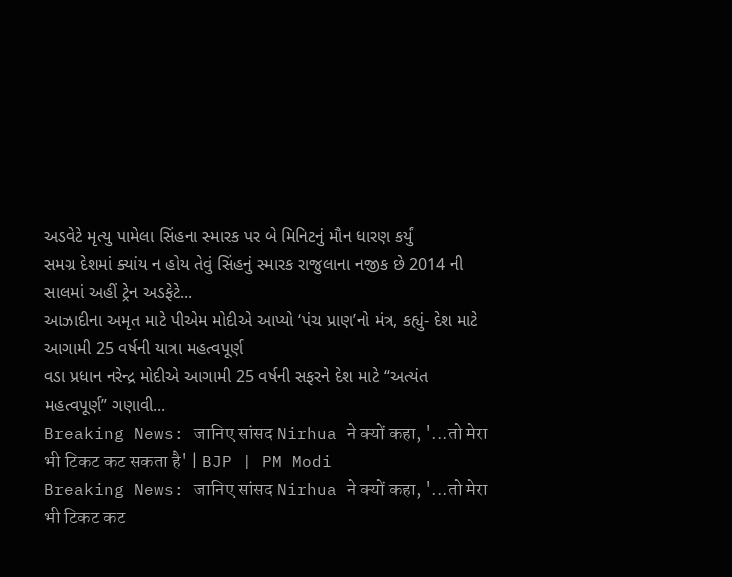અડવેટે મૃત્યુ પામેલા સિંહના સ્મારક પર બે મિનિટનું મૌન ધારણ કર્યું
સમગ્ર દેશમાં ક્યાંય ન હોય તેવું સિંહનું સ્મારક રાજુલાના નજીક છે 2014 ની સાલમાં અહીં ટ્રેન અડફેટે...
આઝાદીના અમૃત માટે પીએમ મોદીએ આપ્યો ‘પંચ પ્રાણ’નો મંત્ર, કહ્યું- દેશ માટે આગામી 25 વર્ષની યાત્રા મહત્વપૂર્ણ
વડા પ્રધાન નરેન્દ્ર મોદીએ આગામી 25 વર્ષની સફરને દેશ માટે “અત્યંત મહત્વપૂર્ણ” ગણાવી...
Breaking News: जानिए सांसद Nirhua ने क्यों कहा, '...तो मेरा भी टिकट कट सकता है' | BJP | PM Modi
Breaking News: जानिए सांसद Nirhua ने क्यों कहा, '...तो मेरा भी टिकट कट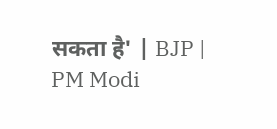सकता है' | BJP | PM Modi